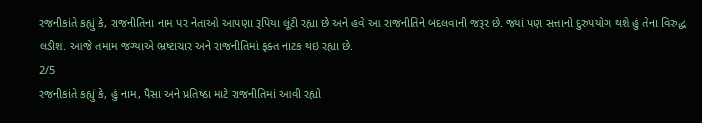રજનીકાંતે કહ્યું કે, રાજનીતિના નામ પર નેતાઓ આપણા રૂપિયા લૂંટી રહ્યા છે અને હવે આ રાજનીતિને બદલવાની જરૂર છે. જ્યાં પણ સત્તાનો દુરુપયોગ થશે હું તેના વિરુદ્ધ લડીશ. આજે તમામ જગ્યાએ ભ્રષ્ટાચાર અને રાજનીતિમાં ફક્ત નાટક થઇ રહ્યા છે.
2/5
રજનીકાંતે કહ્યું કે, હું નામ, પૈસા અને પ્રતિષ્ઠા માટે રાજનીતિમાં આવી રહ્યો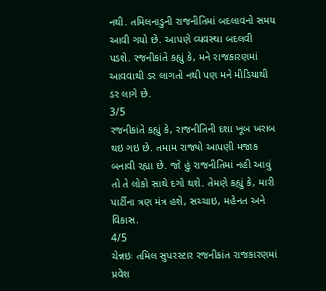નથી. તમિલનાડુની રાજનીતિમાં બદલાવનો સમય આવી ગયો છે. આપણે વ્યવસ્થા બદલવી પડશે. રજનીકાંતે કહ્યું કે, મને રાજકારણમાં આવવાથી ડર લાગતો નથી પણ મને મીડિયાથી ડર લાગે છે.
3/5
રજનીકાંતે કહ્યું કે, રાજનીતિની દશા ખૂબ ખરાબ થઇ ગઇ છે. તમામ રાજ્યો આપણી મજાક બનાવી રહ્યા છે. જો હું રાજનીતિમાં નહી આવું તો તે લોકો સાથે દગો થશે. તેમણે કહ્યું કે, મારી પાર્ટીના ત્રણ મંત્ર હશે, સચ્ચાઇ, મહેનત અને વિકાસ.
4/5
ચેન્નઇઃ તમિલ સુપરસ્ટાર રજનીકાંત રાજકારણમાં પ્રવેશ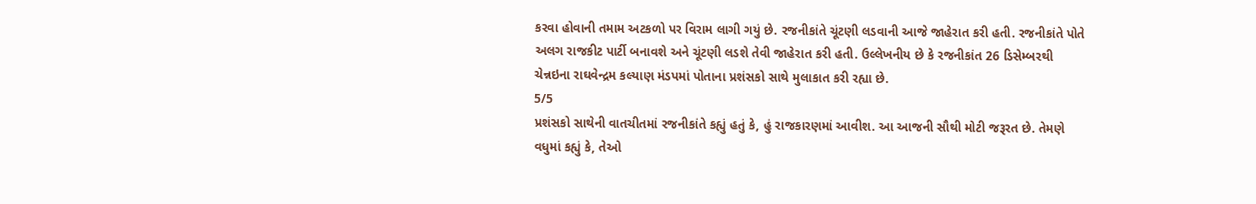કરવા હોવાની તમામ અટકળો પર વિરામ લાગી ગયું છે. રજનીકાંતે ચૂંટણી લડવાની આજે જાહેરાત કરી હતી. રજનીકાંતે પોતે અલગ રાજકીટ પાર્ટી બનાવશે અને ચૂંટણી લડશે તેવી જાહેરાત કરી હતી. ઉલ્લેખનીય છે કે રજનીકાંત 26 ડિસેમ્બરથી ચેન્નઇના રાઘવેન્દ્રમ કલ્યાણ મંડપમાં પોતાના પ્રશંસકો સાથે મુલાકાત કરી રહ્યા છે.
5/5
પ્રશંસકો સાથેની વાતચીતમાં રજનીકાંતે કહ્યું હતું કે, હું રાજકારણમાં આવીશ. આ આજની સૌથી મોટી જરૂરત છે. તેમણે વધુમાં કહ્યું કે, તેઓ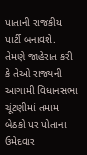પાતાની રાજકીય પાર્ટી બનાવશે. તેમણે જાહેરાત કરી કે તેઓ રાજ્યની આગામી વિધાનસભા ચૂંટણીમાં તમામ બેઠકો પર પોતાના ઉમેદવાર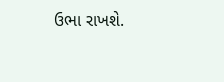ઉભા રાખશે.